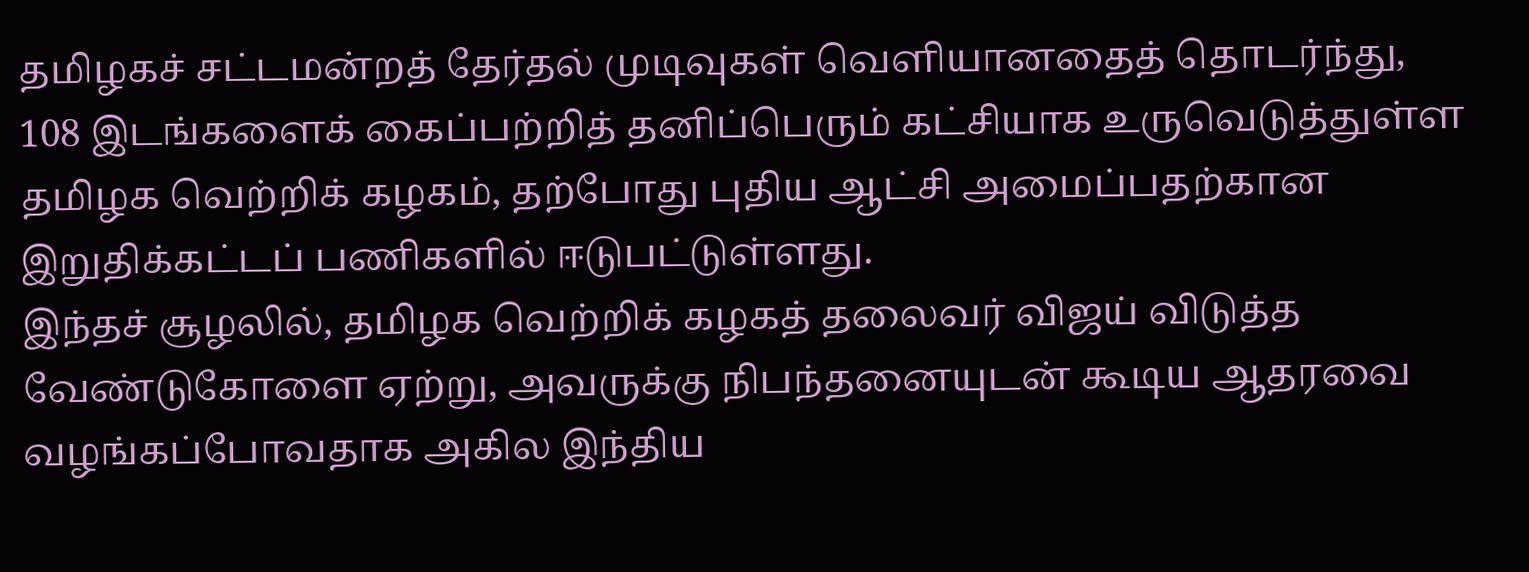தமிழகச் சட்டமன்றத் தேர்தல் முடிவுகள் வெளியானதைத் தொடர்ந்து, 108 இடங்களைக் கைப்பற்றித் தனிப்பெரும் கட்சியாக உருவெடுத்துள்ள தமிழக வெற்றிக் கழகம், தற்போது புதிய ஆட்சி அமைப்பதற்கான இறுதிக்கட்டப் பணிகளில் ஈடுபட்டுள்ளது.
இந்தச் சூழலில், தமிழக வெற்றிக் கழகத் தலைவர் விஜய் விடுத்த வேண்டுகோளை ஏற்று, அவருக்கு நிபந்தனையுடன் கூடிய ஆதரவை வழங்கப்போவதாக அகில இந்திய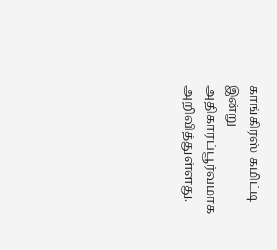காங்கிரஸ் கமிட்டி இன்று அதிகாரப்பூர்வமாக அறிவித்துள்ளது.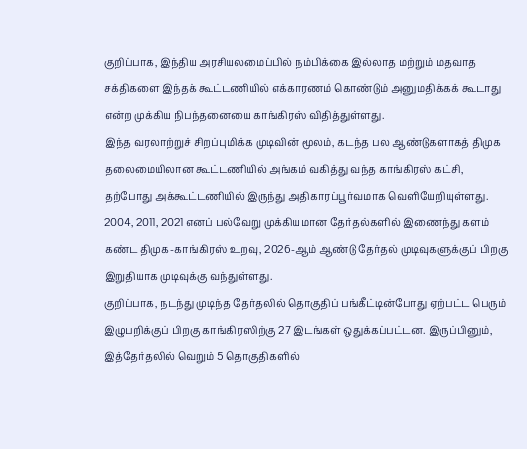குறிப்பாக, இந்திய அரசியலமைப்பில் நம்பிக்கை இல்லாத மற்றும் மதவாத சக்திகளை இந்தக் கூட்டணியில் எக்காரணம் கொண்டும் அனுமதிக்கக் கூடாது என்ற முக்கிய நிபந்தனையை காங்கிரஸ் விதித்துள்ளது.
இந்த வரலாற்றுச் சிறப்புமிக்க முடிவின் மூலம், கடந்த பல ஆண்டுகளாகத் திமுக தலைமையிலான கூட்டணியில் அங்கம் வகித்து வந்த காங்கிரஸ் கட்சி, தற்போது அக்கூட்டணியில் இருந்து அதிகாரப்பூர்வமாக வெளியேறியுள்ளது. 2004, 2011, 2021 எனப் பல்வேறு முக்கியமான தேர்தல்களில் இணைந்து களம் கண்ட திமுக-காங்கிரஸ் உறவு, 2026-ஆம் ஆண்டு தேர்தல் முடிவுகளுக்குப் பிறகு இறுதியாக முடிவுக்கு வந்துள்ளது.
குறிப்பாக, நடந்து முடிந்த தேர்தலில் தொகுதிப் பங்கீட்டின்போது ஏற்பட்ட பெரும் இழுபறிக்குப் பிறகு காங்கிரஸிற்கு 27 இடங்கள் ஒதுக்கப்பட்டன. இருப்பினும், இத்தேர்தலில் வெறும் 5 தொகுதிகளில்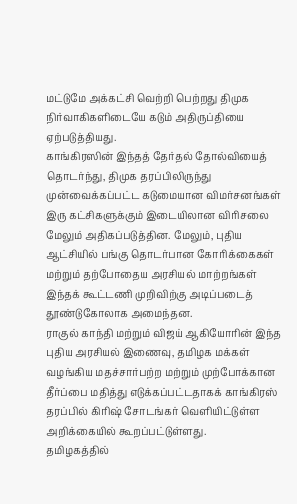மட்டுமே அக்கட்சி வெற்றி பெற்றது திமுக நிர்வாகிகளிடையே கடும் அதிருப்தியை ஏற்படுத்தியது.
காங்கிரஸின் இந்தத் தேர்தல் தோல்வியைத் தொடர்ந்து, திமுக தரப்பிலிருந்து முன்வைக்கப்பட்ட கடுமையான விமர்சனங்கள் இரு கட்சிகளுக்கும் இடையிலான விரிசலை மேலும் அதிகப்படுத்தின. மேலும், புதிய ஆட்சியில் பங்கு தொடர்பான கோரிக்கைகள் மற்றும் தற்போதைய அரசியல் மாற்றங்கள் இந்தக் கூட்டணி முறிவிற்கு அடிப்படைத் தூண்டுகோலாக அமைந்தன.
ராகுல் காந்தி மற்றும் விஜய் ஆகியோரின் இந்த புதிய அரசியல் இணைவு, தமிழக மக்கள் வழங்கிய மதச்சார்பற்ற மற்றும் முற்போக்கான தீர்ப்பை மதித்து எடுக்கப்பட்டதாகக் காங்கிரஸ் தரப்பில் கிரிஷ் சோடங்கர் வெளியிட்டுள்ள அறிக்கையில் கூறப்பட்டுள்ளது.
தமிழகத்தில்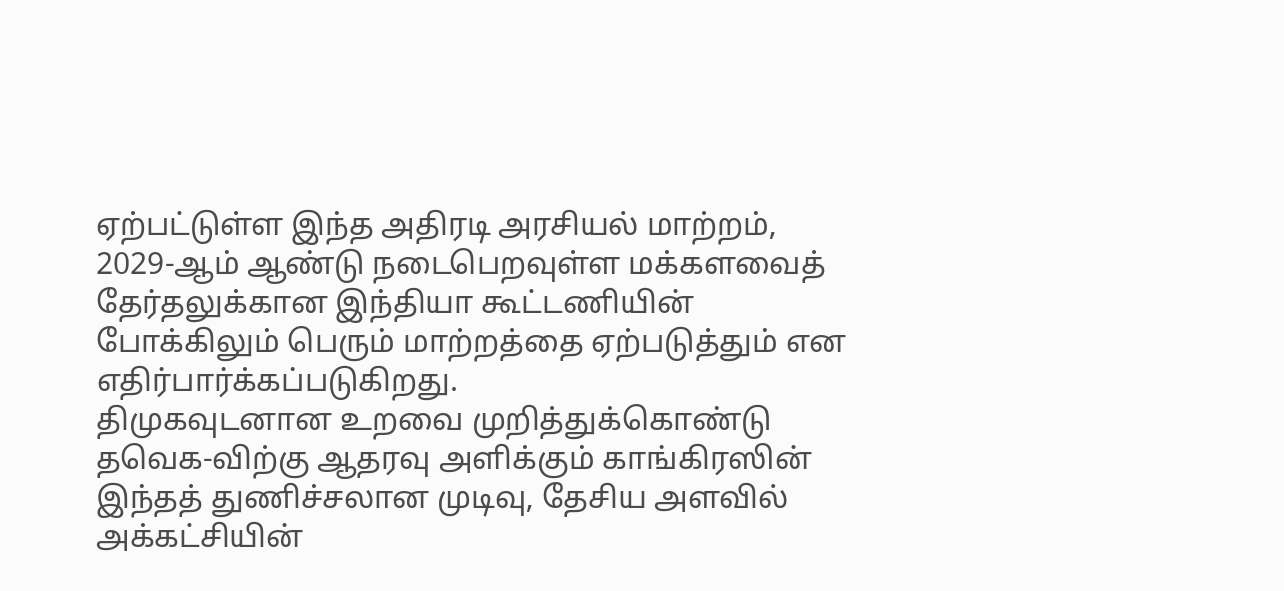ஏற்பட்டுள்ள இந்த அதிரடி அரசியல் மாற்றம், 2029-ஆம் ஆண்டு நடைபெறவுள்ள மக்களவைத் தேர்தலுக்கான இந்தியா கூட்டணியின் போக்கிலும் பெரும் மாற்றத்தை ஏற்படுத்தும் என எதிர்பார்க்கப்படுகிறது.
திமுகவுடனான உறவை முறித்துக்கொண்டு தவெக-விற்கு ஆதரவு அளிக்கும் காங்கிரஸின் இந்தத் துணிச்சலான முடிவு, தேசிய அளவில் அக்கட்சியின்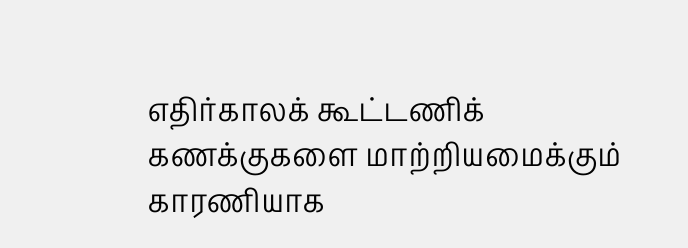எதிர்காலக் கூட்டணிக் கணக்குகளை மாற்றியமைக்கும் காரணியாக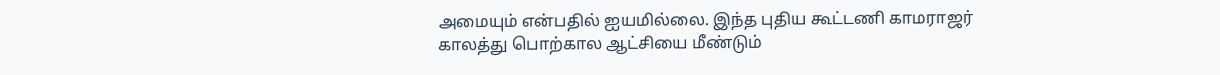அமையும் என்பதில் ஐயமில்லை. இந்த புதிய கூட்டணி காமராஜர் காலத்து பொற்கால ஆட்சியை மீண்டும்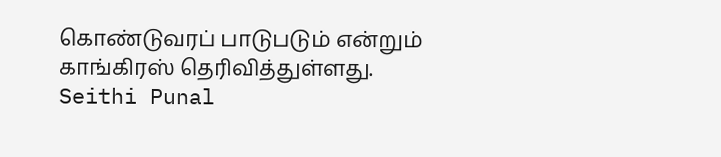கொண்டுவரப் பாடுபடும் என்றும் காங்கிரஸ் தெரிவித்துள்ளது.
Seithi Punal